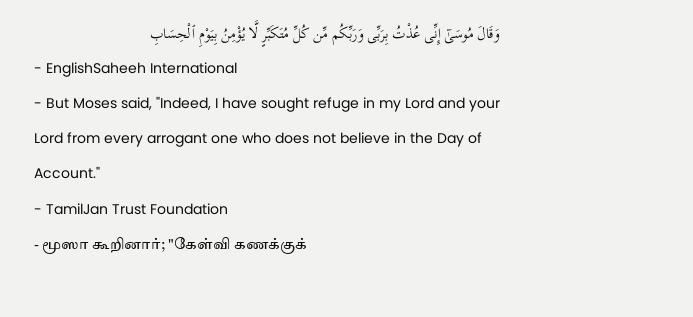وَقَالَ مُوسَىٰٓ إِنِّى عُذْتُ بِرَبِّى وَرَبِّكُم مِّن كُلِّ مُتَكَبِّرٍ لَّا يُؤْمِنُ بِيَوْمِ ٱلْحِسَابِ
- EnglishSaheeh International
- But Moses said, "Indeed, I have sought refuge in my Lord and your Lord from every arrogant one who does not believe in the Day of Account."
- TamilJan Trust Foundation
- மூஸா கூறினார்; "கேள்வி கணக்குக்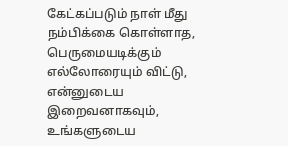கேட்கப்படும் நாள் மீது நம்பிக்கை கொள்ளாத, பெருமையடிக்கும் எல்லோரையும் விட்டு, என்னுடைய இறைவனாகவும், உங்களுடைய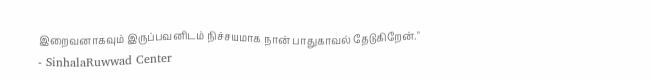இறைவனாகவும் இருப்பவனிடம் நிச்சயமாக நான் பாதுகாவல் தேடுகிறேன்."
- SinhalaRuwwad Center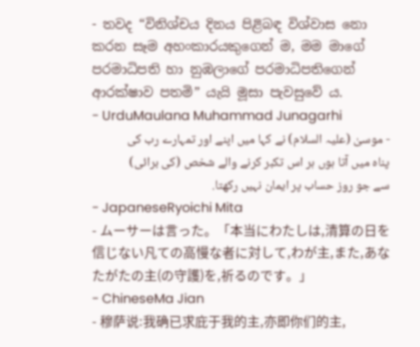- තවද “විනිශ්චය දිනය පිළිබඳ විශ්වාස නො කරන සෑම අහංකාරයකුගෙන් ම, මම මාගේ පරමාධිපති හා නුඹලාගේ පරමාධිපතිගෙන් ආරක්ෂාව පතමි” යැයි මූසා පැවසුවේ ය.
- UrduMaulana Muhammad Junagarhi
- موسیٰ (علیہ السلام) نے کہا میں اپنے اور تمہارے رب کی پناه میں آتا ہوں ہر اس تکبر کرنے والے شخص (کی برائی) سے جو روز حساب پر ایمان نہیں رکھتا.
- JapaneseRyoichi Mita
- ムーサーは言った。「本当にわたしは,清算の日を信じない凡ての高慢な者に対して,わが主,また,あなたがたの主(の守護)を,祈るのです。」
- ChineseMa Jian
- 穆萨说:我确已求庇于我的主,亦即你们的主,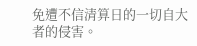免遭不信清算日的一切自大者的侵害。